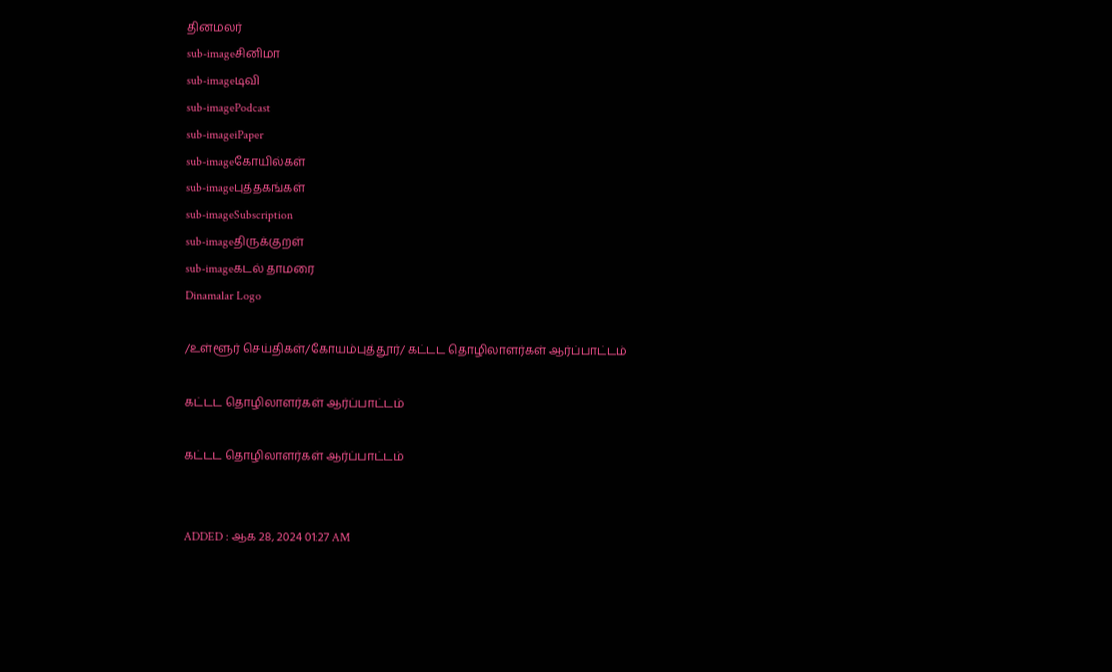தினமலர்
sub-imageசினிமா
sub-imageடிவி
sub-imagePodcast
sub-imageiPaper
sub-imageகோயில்கள்
sub-imageபுத்தகங்கள்
sub-imageSubscription
sub-imageதிருக்குறள்
sub-imageகடல் தாமரை
Dinamalar Logo

/உள்ளூர் செய்திகள்/கோயம்புத்தூர்/ கட்டட தொழிலாளர்கள் ஆர்ப்பாட்டம்

கட்டட தொழிலாளர்கள் ஆர்ப்பாட்டம்

கட்டட தொழிலாளர்கள் ஆர்ப்பாட்டம்


ADDED : ஆக 28, 2024 01:27 AM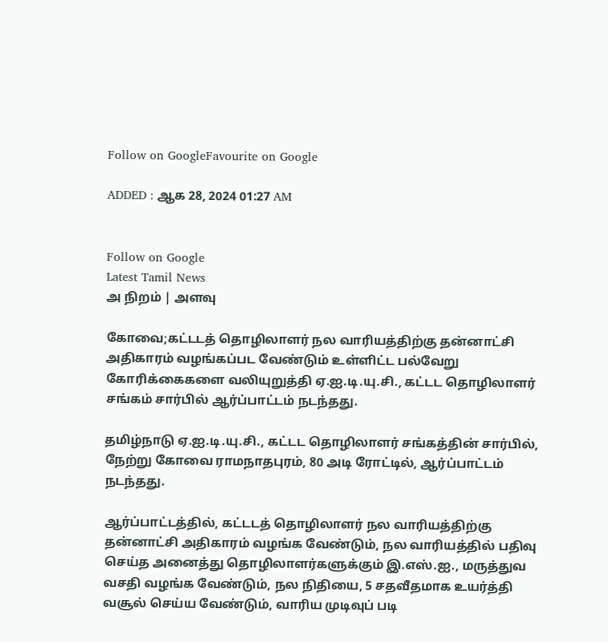Follow on GoogleFavourite on Google

ADDED : ஆக 28, 2024 01:27 AM


Follow on Google
Latest Tamil News
அ நிறம் | அளவு

கோவை;கட்டடத் தொழிலாளர் நல வாரியத்திற்கு தன்னாட்சி அதிகாரம் வழங்கப்பட வேண்டும் உள்ளிட்ட பல்வேறு கோரிக்கைகளை வலியுறுத்தி ஏ.ஐ.டி.யு.சி., கட்டட தொழிலாளர் சங்கம் சார்பில் ஆர்ப்பாட்டம் நடந்தது.

தமிழ்நாடு ஏ.ஐ.டி.யு.சி., கட்டட தொழிலாளர் சங்கத்தின் சார்பில், நேற்று கோவை ராமநாதபுரம், 80 அடி ரோட்டில், ஆர்ப்பாட்டம் நடந்தது.

ஆர்ப்பாட்டத்தில், கட்டடத் தொழிலாளர் நல வாரியத்திற்கு தன்னாட்சி அதிகாரம் வழங்க வேண்டும், நல வாரியத்தில் பதிவு செய்த அனைத்து தொழிலாளர்களுக்கும் இ.எஸ்.ஐ., மருத்துவ வசதி வழங்க வேண்டும், நல நிதியை, 5 சதவீதமாக உயர்த்தி வசூல் செய்ய வேண்டும், வாரிய முடிவுப் படி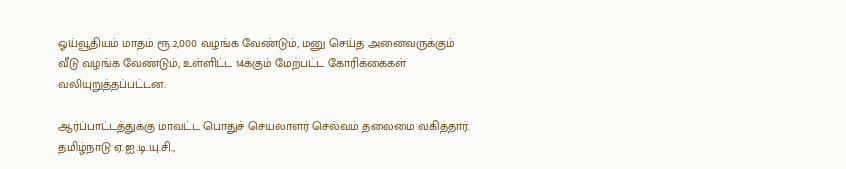ஓய்வூதியம் மாதம் ரூ.2,000 வழங்க வேண்டும், மனு செய்த அனைவருக்கும் வீடு வழங்க வேண்டும், உள்ளிட்ட 14க்கும் மேற்பட்ட கோரிக்கைகள் வலியுறுத்தப்பட்டன.

ஆர்ப்பாட்டத்துக்கு மாவட்ட பொதுச் செயலாளர் செல்வம் தலைமை வகித்தார். தமிழ்நாடு ஏ.ஐ.டி.யு.சி.,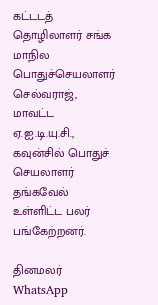கட்டடத் தொழிலாளர் சங்க மாநில பொதுச்செயலாளர் செல்வராஜ், மாவட்ட ஏ.ஐ.டி.யு.சி., கவுன்சில் பொதுச் செயலாளர் தங்கவேல் உள்ளிட்ட பலர் பங்கேற்றனர்.

தினமலர் WhatsApp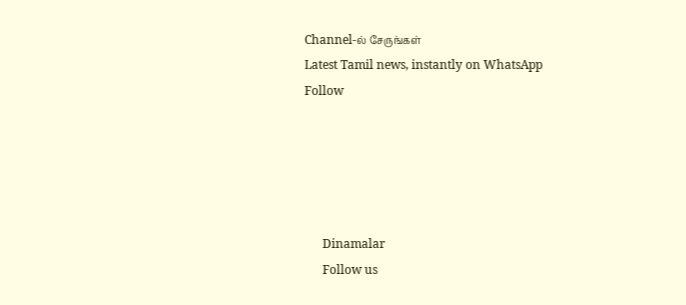Channel-ல் சேருங்கள்
Latest Tamil news, instantly on WhatsApp
Follow





      Dinamalar
      Follow us